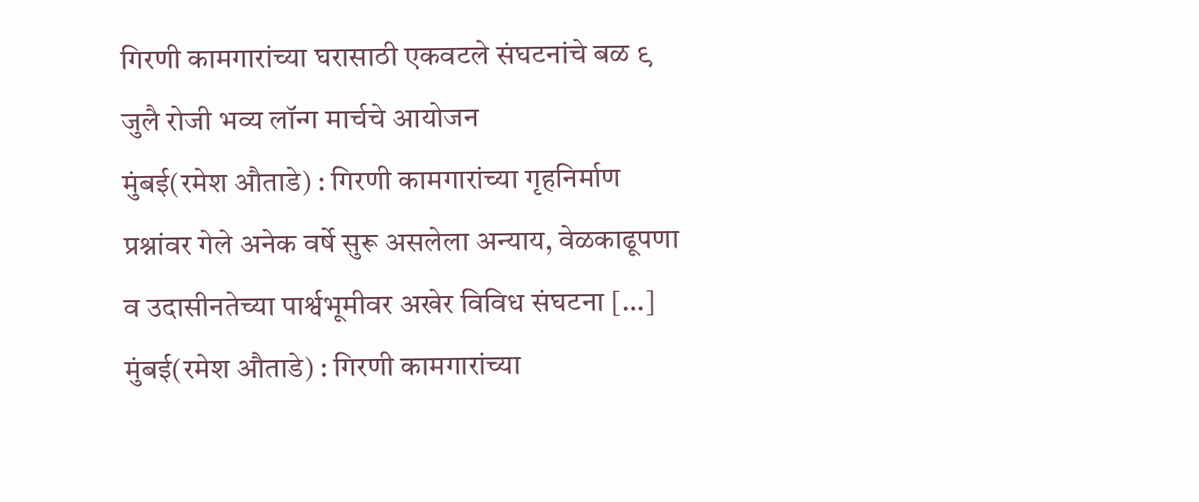गिरणी कामगारांच्या घरासाठी एकवटले संघटनांचे बळ ९ जुलै रोजी भव्य लॉन्ग मार्चचे आयोजन
मुंबई(रमेश औताडे) : गिरणी कामगारांच्या गृहनिर्माण प्रश्नांवर गेले अनेक वर्षे सुरू असलेला अन्याय, वेळकाढूपणा व उदासीनतेच्या पार्श्वभूमीवर अखेर विविध संघटना […]
मुंबई(रमेश औताडे) : गिरणी कामगारांच्या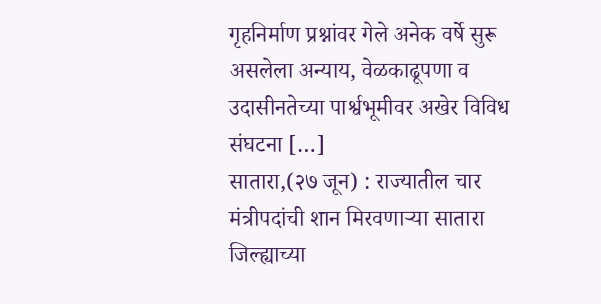गृहनिर्माण प्रश्नांवर गेले अनेक वर्षे सुरू असलेला अन्याय, वेळकाढूपणा व उदासीनतेच्या पार्श्वभूमीवर अखेर विविध संघटना […]
सातारा,(२७ जून) : राज्यातील चार मंत्रीपदांची शान मिरवणाऱ्या सातारा जिल्ह्याच्या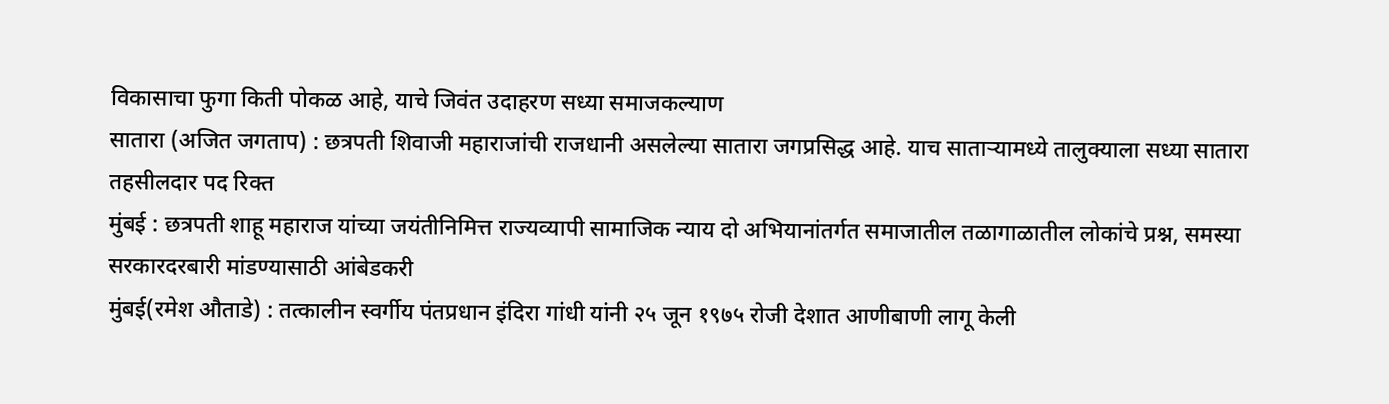विकासाचा फुगा किती पोकळ आहे, याचे जिवंत उदाहरण सध्या समाजकल्याण
सातारा (अजित जगताप) : छत्रपती शिवाजी महाराजांची राजधानी असलेल्या सातारा जगप्रसिद्ध आहे. याच साताऱ्यामध्ये तालुक्याला सध्या सातारा तहसीलदार पद रिक्त
मुंबई : छत्रपती शाहू महाराज यांच्या जयंतीनिमित्त राज्यव्यापी सामाजिक न्याय दो अभियानांतर्गत समाजातील तळागाळातील लोकांचे प्रश्न, समस्या सरकारदरबारी मांडण्यासाठी आंबेडकरी
मुंबई(रमेश औताडे) : तत्कालीन स्वर्गीय पंतप्रधान इंदिरा गांधी यांनी २५ जून १९७५ रोजी देशात आणीबाणी लागू केली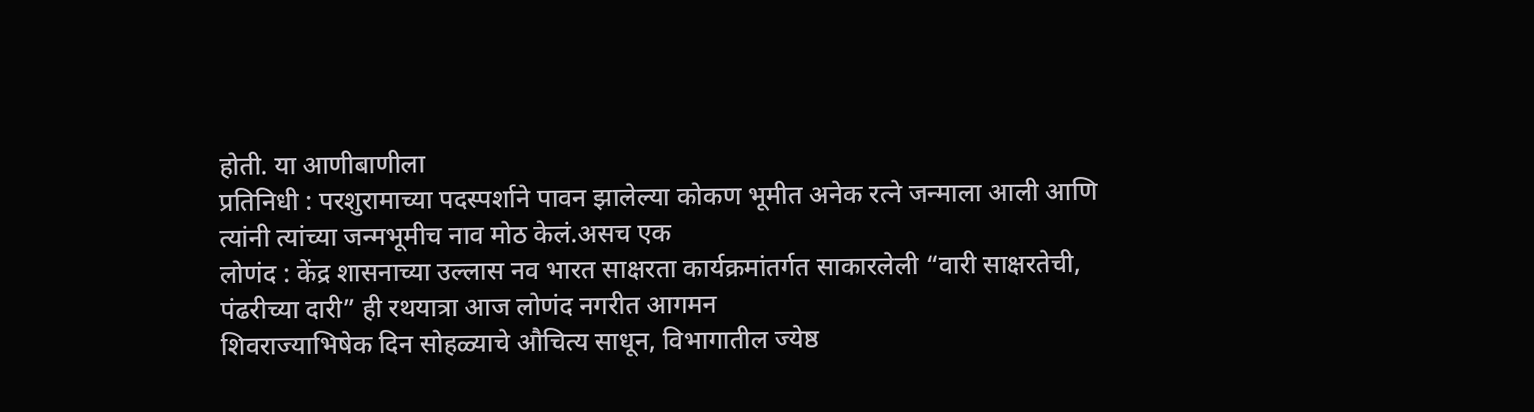होती. या आणीबाणीला
प्रतिनिधी : परशुरामाच्या पदस्पर्शाने पावन झालेल्या कोकण भूमीत अनेक रत्ने जन्माला आली आणि त्यांनी त्यांच्या जन्मभूमीच नाव मोठ केलं.असच एक
लोणंद : केंद्र शासनाच्या उल्लास नव भारत साक्षरता कार्यक्रमांतर्गत साकारलेली “वारी साक्षरतेची, पंढरीच्या दारी” ही रथयात्रा आज लोणंद नगरीत आगमन
शिवराज्याभिषेक दिन सोहळ्याचे औचित्य साधून, विभागातील ज्येष्ठ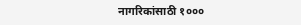नागरिकांसाठी १०००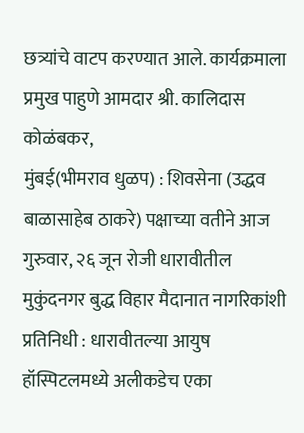छत्र्यांचे वाटप करण्यात आले. कार्यक्रमाला प्रमुख पाहुणे आमदार श्री. कालिदास कोळंबकर,
मुंबई(भीमराव धुळप) : शिवसेना (उद्धव बाळासाहेब ठाकरे) पक्षाच्या वतीने आज गुरुवार, २६ जून रोजी धारावीतील मुकुंदनगर बुद्ध विहार मैदानात नागरिकांशी
प्रतिनिधी : धारावीतल्या आयुष हॉस्पिटलमध्ये अलीकडेच एका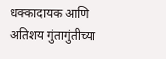धक्कादायक आणि अतिशय गुंतागुंतीच्या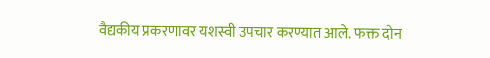वैद्यकीय प्रकरणावर यशस्वी उपचार करण्यात आले. फक्त दोन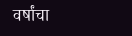वर्षांचा